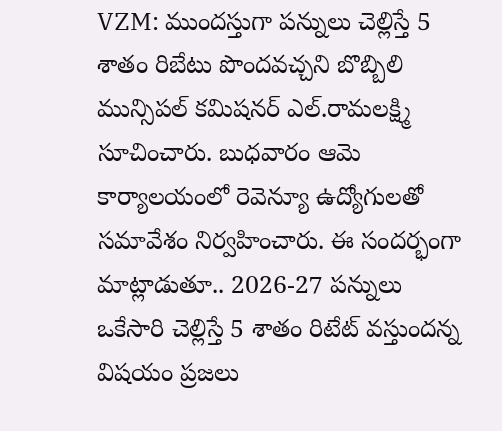VZM: ముందస్తుగా పన్నులు చెల్లిస్తే 5 శాతం రిబేటు పొందవచ్చని బొబ్బిలి మున్సిపల్ కమిషనర్ ఎల్.రామలక్ష్మి సూచించారు. బుధవారం ఆమె కార్యాలయంలో రెవెన్యూ ఉద్యోగులతో సమావేశం నిర్వహించారు. ఈ సందర్భంగా మాట్లాడుతూ.. 2026-27 పన్నులు ఒకేసారి చెల్లిస్తే 5 శాతం రిటేట్ వస్తుందన్న విషయం ప్రజలు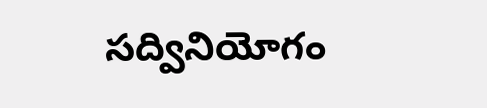సద్వినియోగం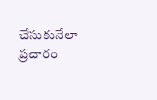చేసుకునేలా ప్రచారం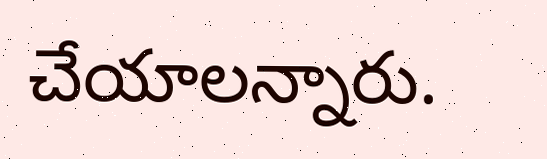చేయాలన్నారు.